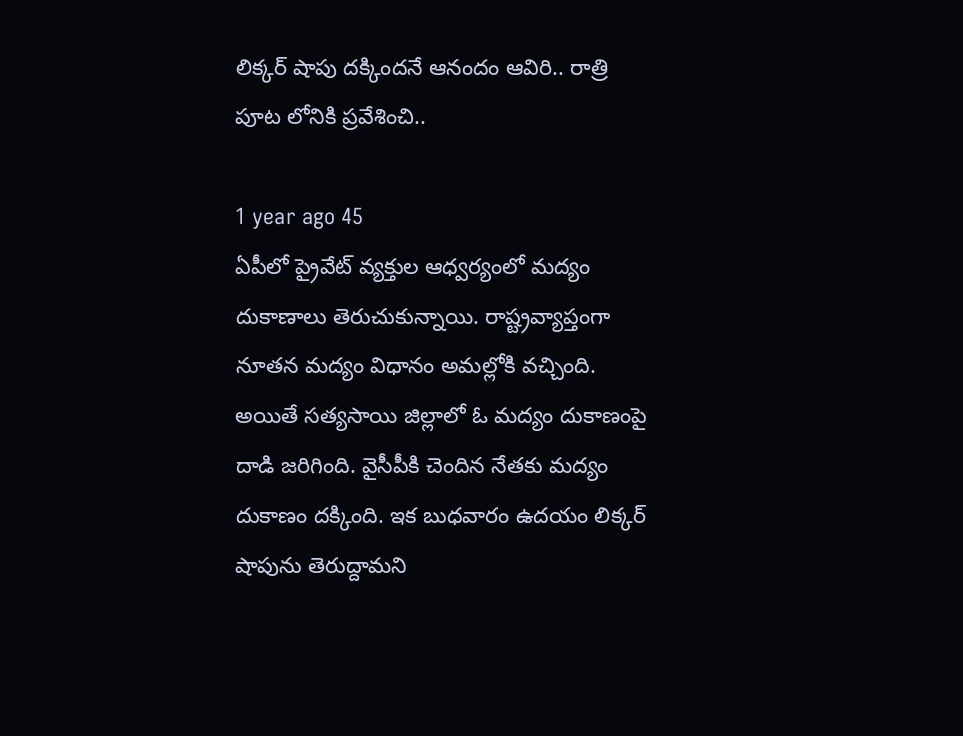లిక్కర్ షాపు దక్కిందనే ఆనందం ఆవిరి.. రాత్రి పూట లోనికి ప్రవేశించి..

1 year ago 45
ఏపీలో ప్రైవేట్ వ్యక్తుల ఆధ్వర్యంలో మద్యం దుకాణాలు తెరుచుకున్నాయి. రాష్ట్రవ్యాప్తంగా నూతన మద్యం విధానం అమల్లోకి వచ్చింది. అయితే సత్యసాయి జిల్లాలో ఓ మద్యం దుకాణంపై దాడి జరిగింది. వైసీపీకి చెందిన నేతకు మద్యం దుకాణం దక్కింది. ఇక బుధవారం ఉదయం లిక్కర్ షాపును తెరుద్దామని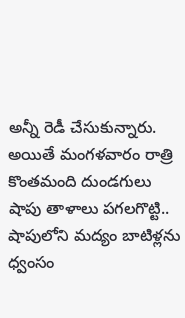అన్నీ రెడీ చేసుకున్నారు. అయితే మంగళవారం రాత్రి కొంతమంది దుండగులు షాపు తాళాలు పగలగొట్టి.. షాపులోని మద్యం బాటిళ్లను ధ్వంసం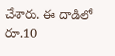చేశారు. ఈ దాడిలో రూ.10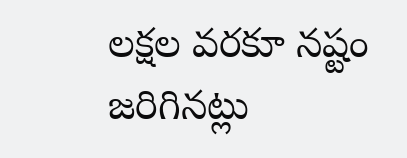లక్షల వరకూ నష్టం జరిగినట్లు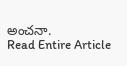అంచనా.
Read Entire Article